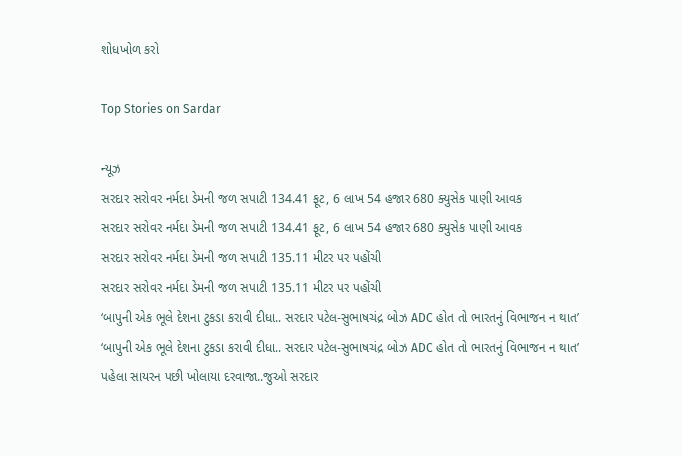શોધખોળ કરો

Top Stories on Sardar

ન્યૂઝ
સરદાર સરોવર નર્મદા ડેમની જળ સપાટી 134.41 ફૂટ, 6 લાખ 54 હજાર 680 ક્યુસેક પાણી આવક
સરદાર સરોવર નર્મદા ડેમની જળ સપાટી 134.41 ફૂટ, 6 લાખ 54 હજાર 680 ક્યુસેક પાણી આવક
સરદાર સરોવર નર્મદા ડેમની જળ સપાટી 135.11 મીટર પર પહોંચી
સરદાર સરોવર નર્મદા ડેમની જળ સપાટી 135.11 મીટર પર પહોંચી
‘બાપુની એક ભૂલે દેશના ટુકડા કરાવી દીધા.. સરદાર પટેલ-સુભાષચંદ્ર બોઝ ADC હોત તો ભારતનું વિભાજન ન થાત’
‘બાપુની એક ભૂલે દેશના ટુકડા કરાવી દીધા.. સરદાર પટેલ-સુભાષચંદ્ર બોઝ ADC હોત તો ભારતનું વિભાજન ન થાત’
પહેલા સાયરન પછી ખોલાયા દરવાજા..જુઓ સરદાર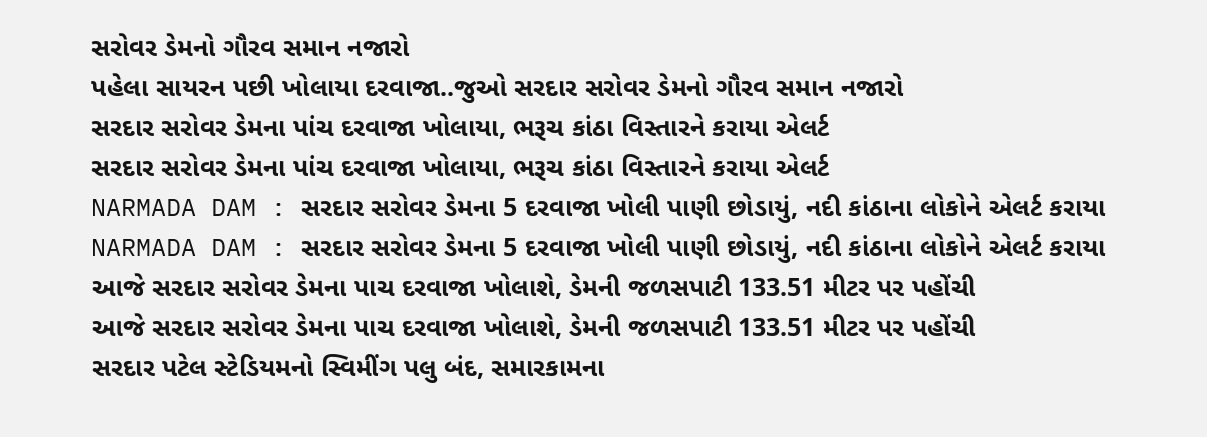સરોવર ડેમનો ગૌરવ સમાન નજારો
પહેલા સાયરન પછી ખોલાયા દરવાજા..જુઓ સરદાર સરોવર ડેમનો ગૌરવ સમાન નજારો
સરદાર સરોવર ડેમના પાંચ દરવાજા ખોલાયા, ભરૂચ કાંઠા વિસ્તારને કરાયા એલર્ટ
સરદાર સરોવર ડેમના પાંચ દરવાજા ખોલાયા, ભરૂચ કાંઠા વિસ્તારને કરાયા એલર્ટ
NARMADA DAM : સરદાર સરોવર ડેમના 5 દરવાજા ખોલી પાણી છોડાયું, નદી કાંઠાના લોકોને એલર્ટ કરાયા
NARMADA DAM : સરદાર સરોવર ડેમના 5 દરવાજા ખોલી પાણી છોડાયું, નદી કાંઠાના લોકોને એલર્ટ કરાયા
આજે સરદાર સરોવર ડેમના પાચ દરવાજા ખોલાશે, ડેમની જળસપાટી 133.51 મીટર પર પહોંચી
આજે સરદાર સરોવર ડેમના પાચ દરવાજા ખોલાશે, ડેમની જળસપાટી 133.51 મીટર પર પહોંચી
સરદાર પટેલ સ્ટેડિયમનો સ્વિમીંગ પલુ બંદ, સમારકામના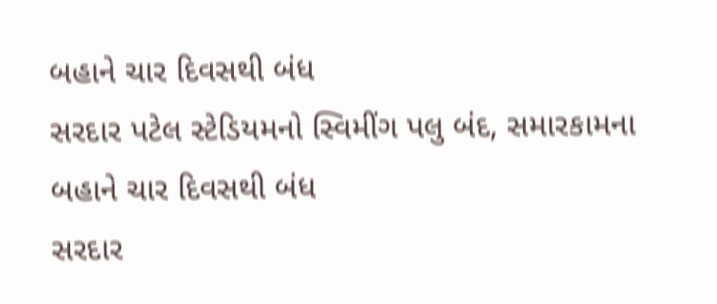બહાને ચાર દિવસથી બંધ
સરદાર પટેલ સ્ટેડિયમનો સ્વિમીંગ પલુ બંદ, સમારકામના બહાને ચાર દિવસથી બંધ
સરદાર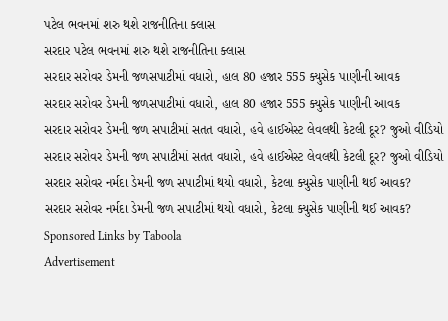પટેલ ભવનમાં શરુ થશે રાજનીતિના ક્લાસ
સરદાર પટેલ ભવનમાં શરુ થશે રાજનીતિના ક્લાસ
સરદાર સરોવર ડેમની જળસપાટીમાં વધારો, હાલ 80 હજાર 555 ક્યુસેક પાણીની આવક
સરદાર સરોવર ડેમની જળસપાટીમાં વધારો, હાલ 80 હજાર 555 ક્યુસેક પાણીની આવક
સરદાર સરોવર ડેમની જળ સપાટીમાં સતત વધારો, હવે હાઈએસ્ટ લેવલથી કેટલી દૂર? જુઓ વીડિયો
સરદાર સરોવર ડેમની જળ સપાટીમાં સતત વધારો, હવે હાઈએસ્ટ લેવલથી કેટલી દૂર? જુઓ વીડિયો
સરદાર સરોવર નર્મદા ડેમની જળ સપાટીમાં થયો વધારો, કેટલા ક્યુસેક પાણીની થઈ આવક?
સરદાર સરોવર નર્મદા ડેમની જળ સપાટીમાં થયો વધારો, કેટલા ક્યુસેક પાણીની થઈ આવક?
Sponsored Links by Taboola
Advertisement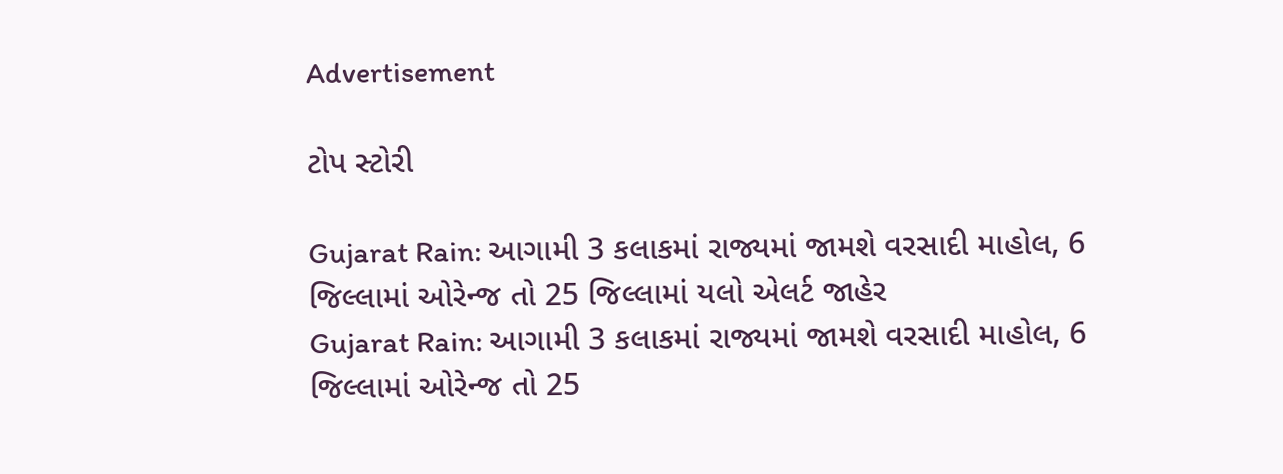Advertisement

ટોપ સ્ટોરી

Gujarat Rain: આગામી 3 કલાકમાં રાજ્યમાં જામશે વરસાદી માહોલ, 6 જિલ્લામાં ઓરેન્જ તો 25 જિલ્લામાં યલો એલર્ટ જાહેર
Gujarat Rain: આગામી 3 કલાકમાં રાજ્યમાં જામશે વરસાદી માહોલ, 6 જિલ્લામાં ઓરેન્જ તો 25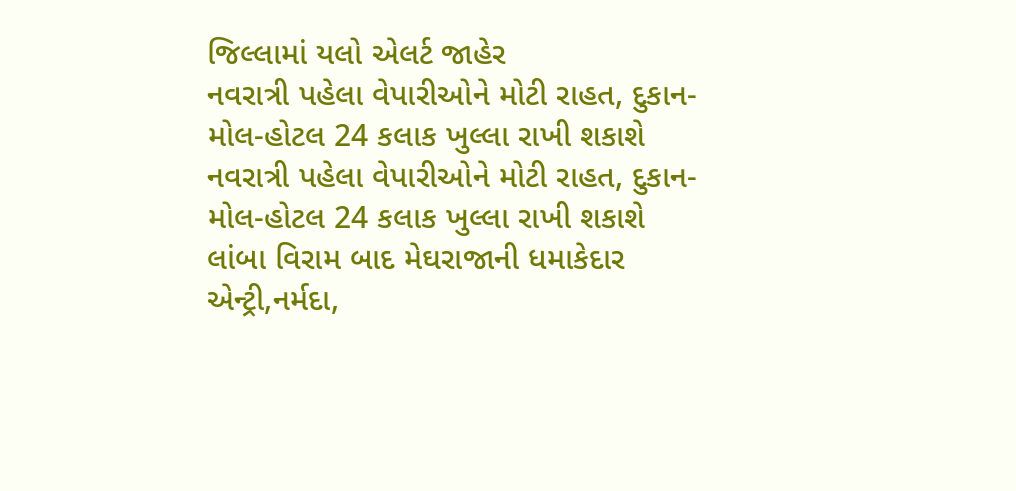જિલ્લામાં યલો એલર્ટ જાહેર
નવરાત્રી પહેલા વેપારીઓને મોટી રાહત, દુકાન-મોલ-હોટલ 24 કલાક ખુલ્લા રાખી શકાશે
નવરાત્રી પહેલા વેપારીઓને મોટી રાહત, દુકાન-મોલ-હોટલ 24 કલાક ખુલ્લા રાખી શકાશે
લાંબા વિરામ બાદ મેઘરાજાની ધમાકેદાર એન્ટ્રી,નર્મદા,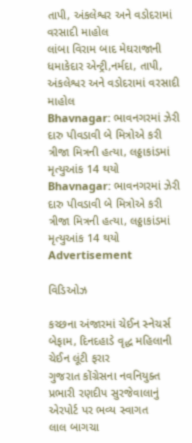તાપી, અંકલેશ્વર અને વડોદરામાં વરસાદી માહોલ
લાંબા વિરામ બાદ મેઘરાજાની ધમાકેદાર એન્ટ્રી,નર્મદા, તાપી, અંકલેશ્વર અને વડોદરામાં વરસાદી માહોલ
Bhavnagar: ભાવનગરમાં ઝેરી દારુ પીવડાવી બે મિત્રોએ કરી ત્રીજા મિત્રની હત્યા, લઠ્ઠાકાંડમાં મૃત્યુઆંક 14 થયો
Bhavnagar: ભાવનગરમાં ઝેરી દારુ પીવડાવી બે મિત્રોએ કરી ત્રીજા મિત્રની હત્યા, લઠ્ઠાકાંડમાં મૃત્યુઆંક 14 થયો
Advertisement

વિડિઓઝ

કચ્છના અંજારમાં ચેઈન સ્નેચર્સ બેફામ, દિનદહાડે વૃદ્ધ મહિલાની ચેઈન લૂંટી ફરાર
ગુજરાત કોંગ્રેસના નવનિયુક્ત પ્રભારી રણદીપ સુરજેવાલાનું એરપોર્ટ પર ભવ્ય સ્વાગત
લાલ બાગચા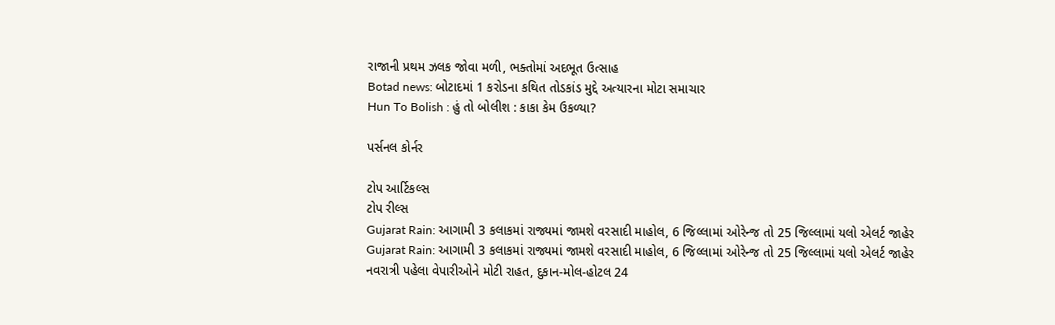રાજાની પ્રથમ ઝલક જોવા મળી, ભક્તોમાં અદભૂત ઉત્સાહ
Botad news: બોટાદમાં 1 કરોડના કથિત તોડકાંડ મુદ્દે અત્યારના મોટા સમાચાર
Hun To Bolish : હું તો બોલીશ : કાકા કેમ ઉકળ્યા?

પર્સનલ કોર્નર

ટોપ આર્ટિકલ્સ
ટોપ રીલ્સ
Gujarat Rain: આગામી 3 કલાકમાં રાજ્યમાં જામશે વરસાદી માહોલ, 6 જિલ્લામાં ઓરેન્જ તો 25 જિલ્લામાં યલો એલર્ટ જાહેર
Gujarat Rain: આગામી 3 કલાકમાં રાજ્યમાં જામશે વરસાદી માહોલ, 6 જિલ્લામાં ઓરેન્જ તો 25 જિલ્લામાં યલો એલર્ટ જાહેર
નવરાત્રી પહેલા વેપારીઓને મોટી રાહત, દુકાન-મોલ-હોટલ 24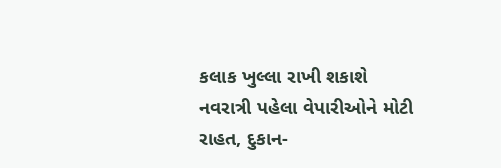કલાક ખુલ્લા રાખી શકાશે
નવરાત્રી પહેલા વેપારીઓને મોટી રાહત, દુકાન-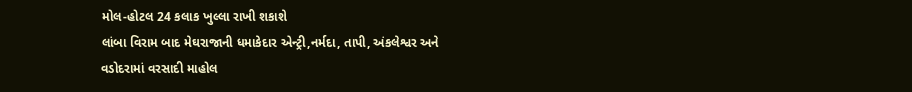મોલ-હોટલ 24 કલાક ખુલ્લા રાખી શકાશે
લાંબા વિરામ બાદ મેઘરાજાની ધમાકેદાર એન્ટ્રી,નર્મદા, તાપી, અંકલેશ્વર અને વડોદરામાં વરસાદી માહોલ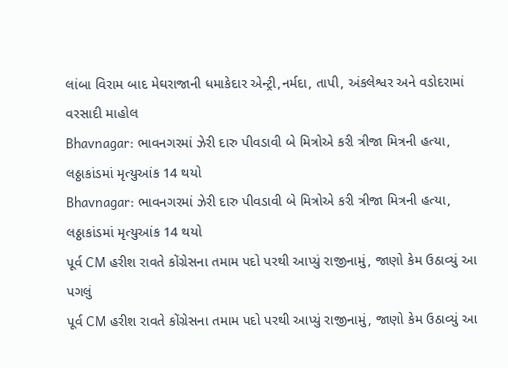લાંબા વિરામ બાદ મેઘરાજાની ધમાકેદાર એન્ટ્રી,નર્મદા, તાપી, અંકલેશ્વર અને વડોદરામાં વરસાદી માહોલ
Bhavnagar: ભાવનગરમાં ઝેરી દારુ પીવડાવી બે મિત્રોએ કરી ત્રીજા મિત્રની હત્યા, લઠ્ઠાકાંડમાં મૃત્યુઆંક 14 થયો
Bhavnagar: ભાવનગરમાં ઝેરી દારુ પીવડાવી બે મિત્રોએ કરી ત્રીજા મિત્રની હત્યા, લઠ્ઠાકાંડમાં મૃત્યુઆંક 14 થયો
પૂર્વ CM હરીશ રાવતે કોંગ્રેસના તમામ પદો પરથી આપ્યું રાજીનામું, જાણો કેમ ઉઠાવ્યું આ પગલું
પૂર્વ CM હરીશ રાવતે કોંગ્રેસના તમામ પદો પરથી આપ્યું રાજીનામું, જાણો કેમ ઉઠાવ્યું આ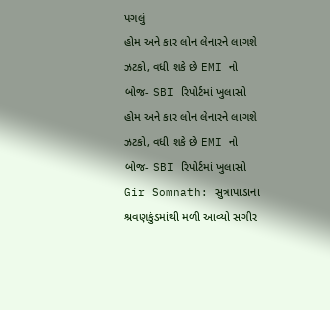પગલું
હોમ અને કાર લોન લેનારને લાગશે ઝટકો, વધી શકે છે EMI નો બોજ- SBI રિપોર્ટમાં ખુલાસો
હોમ અને કાર લોન લેનારને લાગશે ઝટકો, વધી શકે છે EMI નો બોજ- SBI રિપોર્ટમાં ખુલાસો
Gir Somnath: સુત્રાપાડાના શ્રવણકુંડમાંથી મળી આવ્યો સગીર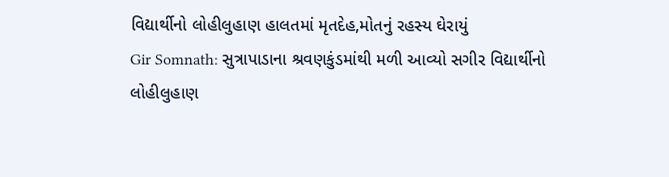વિદ્યાર્થીનો લોહીલુહાણ હાલતમાં મૃતદેહ,મોતનું રહસ્ય ઘેરાયું
Gir Somnath: સુત્રાપાડાના શ્રવણકુંડમાંથી મળી આવ્યો સગીર વિદ્યાર્થીનો લોહીલુહાણ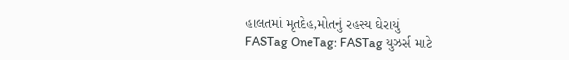હાલતમાં મૃતદેહ,મોતનું રહસ્ય ઘેરાયું
FASTag OneTag: FASTag યુઝર્સ માટે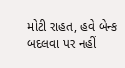મોટી રાહત, હવે બેન્ક બદલવા પર નહીં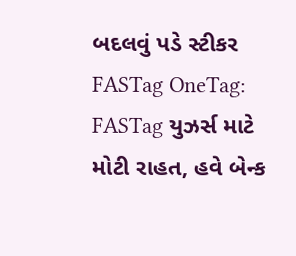બદલવું પડે સ્ટીકર
FASTag OneTag: FASTag યુઝર્સ માટે મોટી રાહત, હવે બેન્ક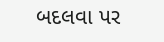બદલવા પર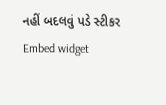નહીં બદલવું પડે સ્ટીકર
Embed widget